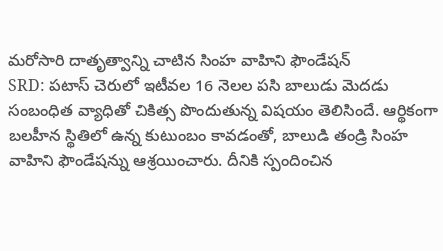మరోసారి దాతృత్వాన్ని చాటిన సింహ వాహిని ఫౌండేషన్
SRD: పటాస్ చెరులో ఇటీవల 16 నెలల పసి బాలుడు మెదడు సంబంధిత వ్యాధితో చికిత్స పొందుతున్న విషయం తెలిసిందే. ఆర్థికంగా బలహీన స్థితిలో ఉన్న కుటుంబం కావడంతో, బాలుడి తండ్రి సింహ వాహిని ఫౌండేషన్ను ఆశ్రయించారు. దీనికి స్పందించిన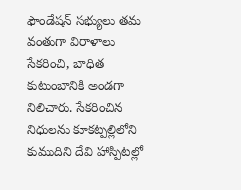ఫౌండేషన్ సభ్యులు తమ వంతుగా విరాళాలు సేకరించి, బాధిత కుటుంబానికి అండగా నిలిచారు. సేకరించిన నిధులను కూకట్పల్లిలోని కుముదిని దేవి హాస్పిటల్లో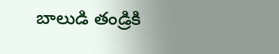బాలుడి తండ్రికి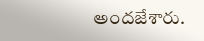అందజేశారు.